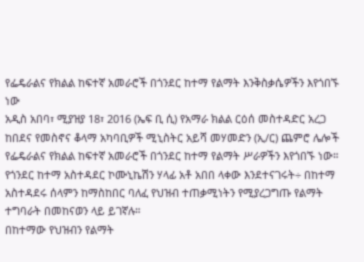የፌዴራልና የክልል ከፍተኛ አመራሮች በጎንደር ከተማ የልማት እንቅስቃሴዎችን እየጎበኙ ነው
አዲስ አበባ፣ ሚያዝያ 18፣ 2016 (ኤፍ ቢ ሲ) የአማራ ክልል ርዕሰ መስተዳድር አረጋ ከበደና የመስኖና ቆላማ አካባቢዎች ሚኒስትር አይሻ መሃመድን (ኢ/ር) ጨምሮ ሌሎች የፌዴራልና የክልል ከፍተኛ አመራሮች በጎንደር ከተማ የልማት ሥራዎችን እየጎበኙ ነው።
የጎንደር ከተማ አስተዳደር ኮሙኒኬሽን ሃላፊ አቶ አበበ ላቀው እንደተናገሩት÷ በከተማ አስተዳደሩ ሰላምን ከማስከበር ባለፈ የህዝብ ተጠቃሚነትን የሚያረጋግጡ የልማት ተግባራት በመከናወን ላይ ይገኛሉ።
በከተማው የህዝብን የልማት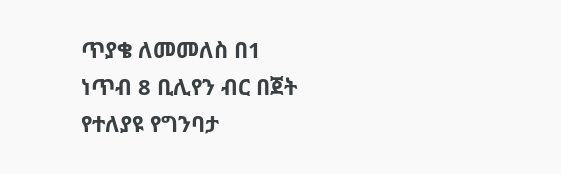ጥያቄ ለመመለስ በ1 ነጥብ 8 ቢሊየን ብር በጀት የተለያዩ የግንባታ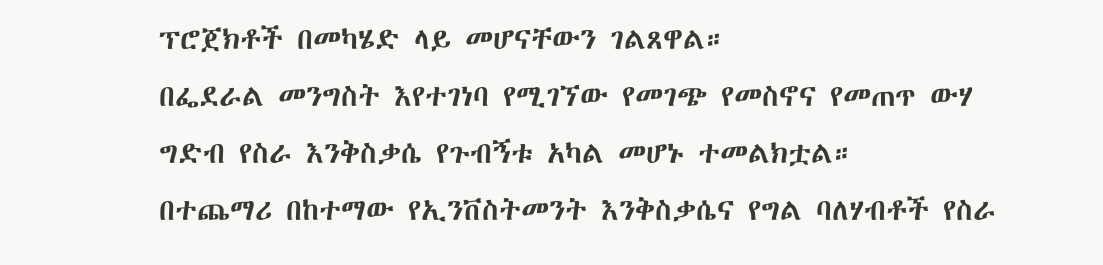ፕሮጀክቶች በመካሄድ ላይ መሆናቸውን ገልጸዋል።
በፌደራል መንግስት እየተገነባ የሚገኘው የመገጭ የመስኖና የመጠጥ ውሃ ግድብ የስራ እንቅስቃሴ የጉብኝቱ አካል መሆኑ ተመልክቷል።
በተጨማሪ በከተማው የኢንቨስትመንት እንቅስቃሴና የግል ባለሃብቶች የስራ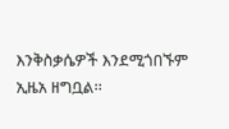እንቅስቃሴዎች እንደሚጎበኙም ኢዜአ ዘግቧል፡፡